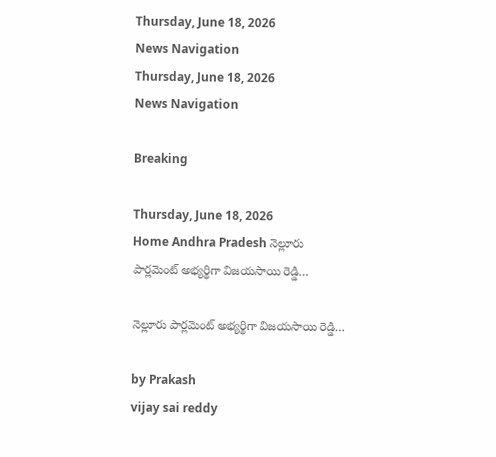Thursday, June 18, 2026
News Navigation
Thursday, June 18, 2026
News Navigation

Breaking

Thursday, June 18, 2026
Home Andhra Pradesh నెల్లూరు పార్లమెంట్ అభ్యర్థిగా విజయసాయి రెడ్డి…

నెల్లూరు పార్లమెంట్ అభ్యర్థిగా విజయసాయి రెడ్డి…

by Prakash
vijay sai reddy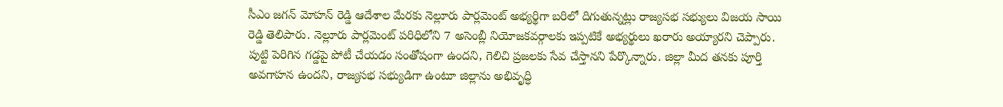సీఎం జగన్‌ మోహన్‌ రెడ్డి ఆదేశాల మేరకు నెల్లూరు పార్లమెంట్ అభ్యర్థిగా బరిలో దిగుతున్నట్లు రాజ్యసభ సభ్యులు విజయ సాయి రెడ్డి తెలిపారు. నెల్లూరు పార్లమెంట్ పరిధిలోని 7 అసెంబ్లీ నియోజకవర్గాలకు ఇప్పటికే అభ్యర్థులు ఖరారు అయ్యారని చెప్పారు. పుట్టి పెరిగిన గడ్డపై పోటీ చేయడం సంతోషంగా ఉందని, గెలిచి ప్రజలకు సేవ చేస్తానని పేర్కొన్నారు. జిల్లా మీద తనకు పూర్తి అవగాహన ఉందని, రాజ్యసభ సభ్యుడిగా ఉంటూ జిల్లాను అభివృద్ధి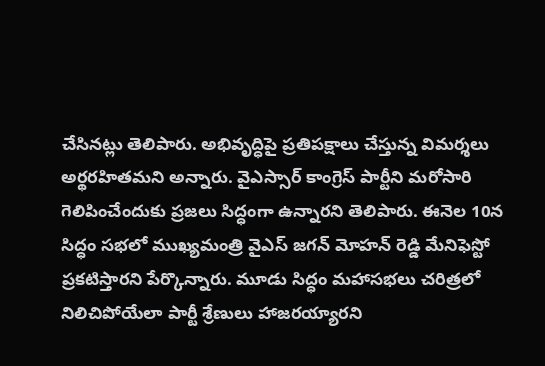చేసినట్లు తెలిపారు. అభివృద్ధిపై ప్రతిపక్షాలు చేస్తున్న విమర్శలు అర్థరహితమని అన్నారు. వైఎస్సార్‌ కాంగ్రెస్‌ పార్టీని మరోసారి గెలిపించేందుకు ప్రజలు సిద్ధంగా ఉన్నారని తెలిపారు. ఈనెల 10న సిద్ధం సభలో ముఖ్యమంత్రి వైఎస్‌ జగన్‌ మోహన్‌ రెడ్డి మేనిఫెస్టో ప్రకటిస్తారని పేర్కొన్నారు. మూడు సిద్ధం మహాసభలు చరిత్రలో నిలిచిపోయేలా పార్టీ శ్రేణులు హాజరయ్యారని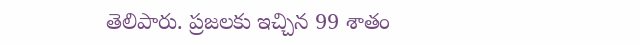తెలిపారు. ప్రజలకు ఇచ్చిన 99 శాతం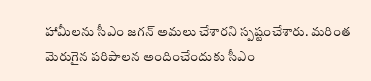హామీలను సీఎం జగన్‌ అమలు చేశారని స్పష్టంచేశారు. మరింత మెరుగైన పరిపాలన అందించేందుకు సీఎం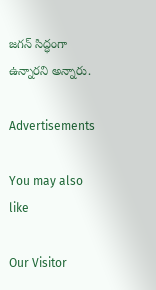జగన్ సిద్ధంగా ఉన్నారని అన్నారు.

Advertisements

You may also like

Our Visitor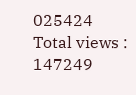025424
Total views : 147249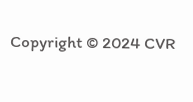Copyright © 2024 CVR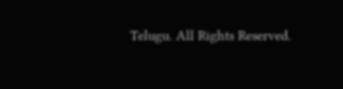Telugu. All Rights Reserved.